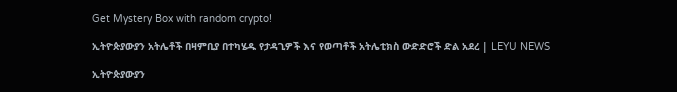Get Mystery Box with random crypto!

ኢትዮጵያውያን አትሌቶች በዛምቢያ በተካሄዱ የታዳጊዎች እና የወጣቶች አትሌቲክስ ውድድሮች ድል አደረ | LEYU NEWS

ኢትዮጵያውያን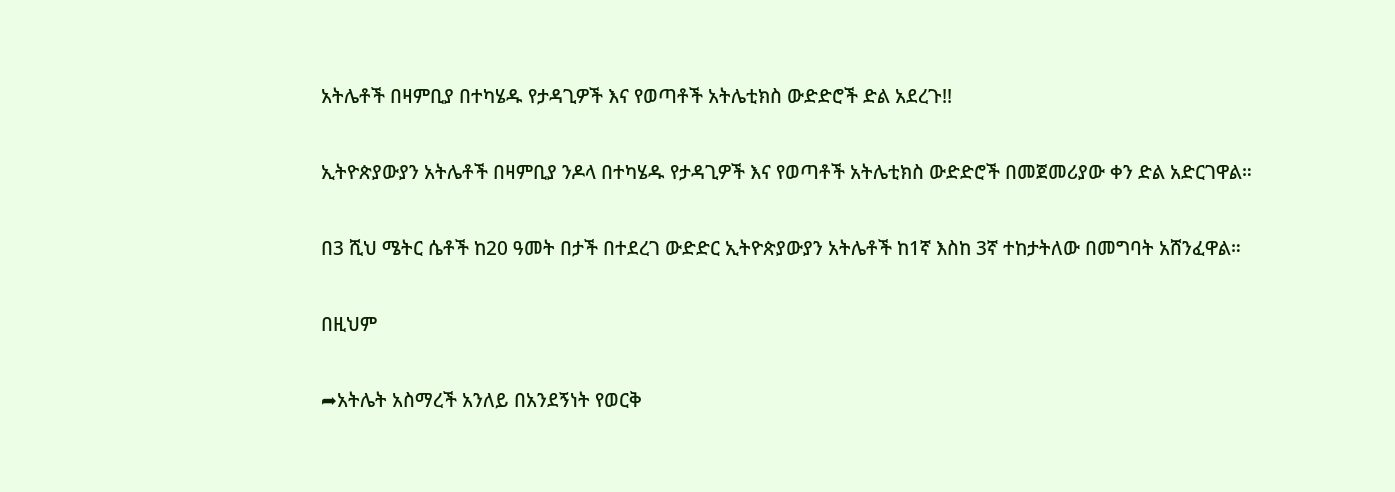አትሌቶች በዛምቢያ በተካሄዱ የታዳጊዎች እና የወጣቶች አትሌቲክስ ውድድሮች ድል አደረጉ!!

ኢትዮጵያውያን አትሌቶች በዛምቢያ ንዶላ በተካሄዱ የታዳጊዎች እና የወጣቶች አትሌቲክስ ውድድሮች በመጀመሪያው ቀን ድል አድርገዋል።

በ3 ሺህ ሜትር ሴቶች ከ20 ዓመት በታች በተደረገ ውድድር ኢትዮጵያውያን አትሌቶች ከ1ኛ እስከ 3ኛ ተከታትለው በመግባት አሸንፈዋል።

በዚህም

➦አትሌት አስማረች አንለይ በአንደኝነት የወርቅ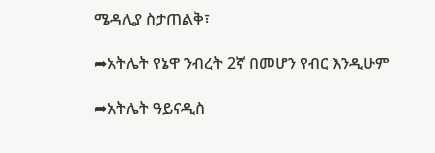ሜዳሊያ ስታጠልቅ፣

➦አትሌት የኔዋ ንብረት 2ኛ በመሆን የብር እንዲሁም

➦አትሌት ዓይናዲስ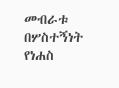መብራቱ በሦስተኝነት የነሐስ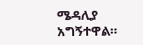ሜዳሊያ አግኝተዋል።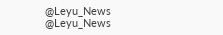@Leyu_News
@Leyu_News